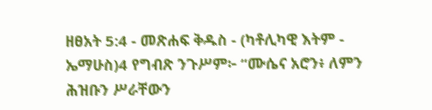ዘፀአት 5:4 - መጽሐፍ ቅዱስ - (ካቶሊካዊ እትም - ኤማሁስ)4 የግብጽ ንጉሥም፦ “ሙሴና አሮን፥ ለምን ሕዝቡን ሥራቸውን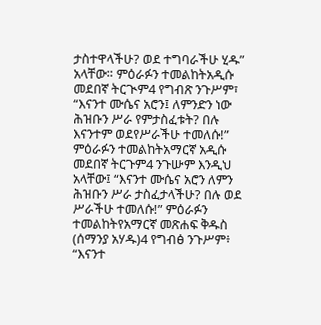ታስተዋላችሁ? ወደ ተግባራችሁ ሂዱ” አላቸው። ምዕራፉን ተመልከትአዲሱ መደበኛ ትርጒም4 የግብጽ ንጉሥም፣ “እናንተ ሙሴና አሮን፤ ለምንድን ነው ሕዝቡን ሥራ የምታስፈቱት? በሉ እናንተም ወደየሥራችሁ ተመለሱ!” ምዕራፉን ተመልከትአማርኛ አዲሱ መደበኛ ትርጉም4 ንጉሡም እንዲህ አላቸው፤ “እናንተ ሙሴና አሮን ለምን ሕዝቡን ሥራ ታስፈታላችሁ? በሉ ወደ ሥራችሁ ተመለሱ!” ምዕራፉን ተመልከትየአማርኛ መጽሐፍ ቅዱስ (ሰማንያ አሃዱ)4 የግብፅ ንጉሥም፥ “እናንተ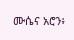ሙሴና አሮን፥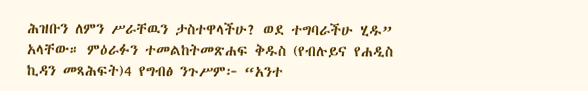ሕዝቡን ለምን ሥራቸዉን ታስተዋላችሁ? ወደ ተግባራችሁ ሂዱ” አላቸው። ምዕራፉን ተመልከትመጽሐፍ ቅዱስ (የብሉይና የሐዲስ ኪዳን መጻሕፍት)4 የግብፅ ንጉሥም፦ “አንተ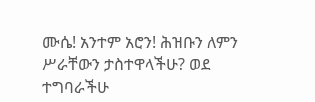ሙሴ! አንተም አሮን! ሕዝቡን ለምን ሥራቸውን ታስተዋላችሁ? ወደ ተግባራችሁ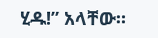ሂዱ!” አላቸው።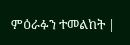ምዕራፉን ተመልከት |